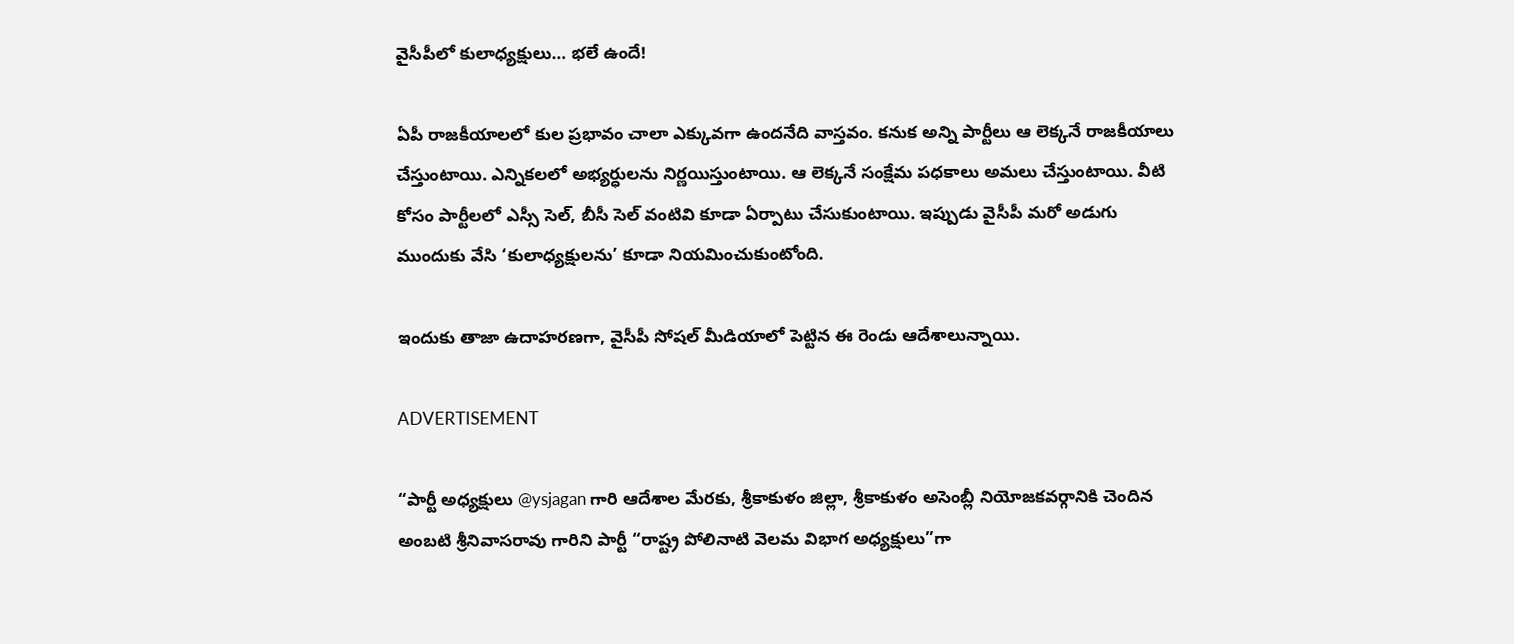వైసీపీలో కులాధ్యక్షులు… భలే ఉందే!

ఏపీ రాజకీయాలలో కుల ప్రభావం చాలా ఎక్కువగా ఉందనేది వాస్తవం. కనుక అన్ని పార్టీలు ఆ లెక్కనే రాజకీయాలు చేస్తుంటాయి. ఎన్నికలలో అభ్యర్ధులను నిర్ణయిస్తుంటాయి. ఆ లెక్కనే సంక్షేమ పధకాలు అమలు చేస్తుంటాయి. వీటి కోసం పార్టీలలో ఎస్సీ సెల్, బీసీ సెల్ వంటివి కూడా ఏర్పాటు చేసుకుంటాయి. ఇప్పుడు వైసీపీ మరో అడుగు ముందుకు వేసి ‘కులాధ్యక్షులను’ కూడా నియమించుకుంటోంది.

ఇందుకు తాజా ఉదాహరణగా, వైసీపీ సోషల్ మీడియాలో పెట్టిన ఈ రెండు ఆదేశాలున్నాయి.

ADVERTISEMENT

“పార్టీ అధ్యక్షులు @ysjagan గారి ఆదేశాల మేరకు, శ్రీకాకుళం జిల్లా, శ్రీకాకుళం అసెంబ్లీ నియోజకవర్గానికి చెందిన అంబటి శ్రీనివాసరావు గారిని పార్టీ “రాష్ట్ర పోలినాటి వెలమ విభాగ అధ్యక్షులు”గా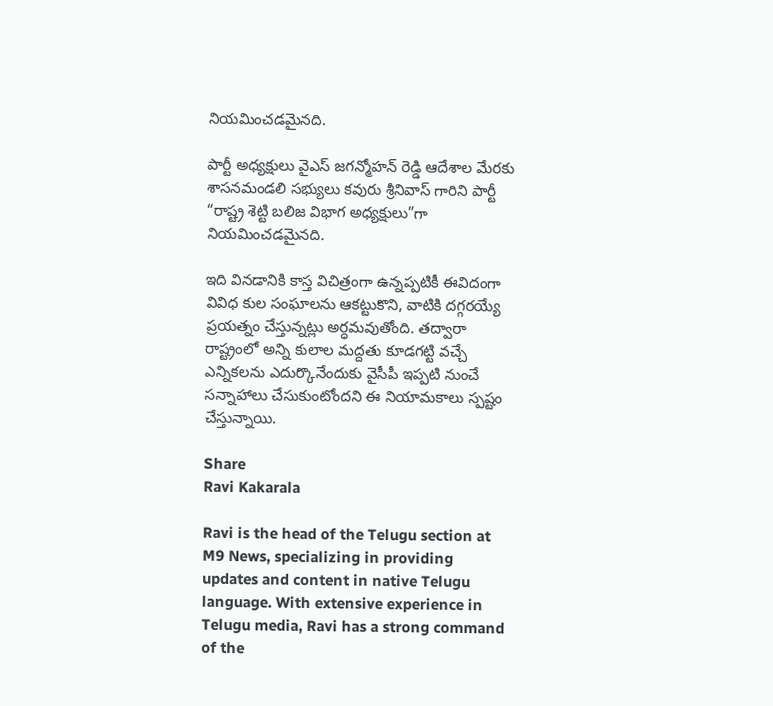నియమించడమైనది.

పార్టీ అధ్యక్షులు వైఎస్ జగన్మోహన్ రెడ్డి ఆదేశాల మేరకు శాసనమండలి సభ్యులు కవురు శ్రీనివాస్ గారిని పార్టీ “రాష్ట్ర శెట్టి బలిజ విభాగ అధ్యక్షులు”గా నియమించడమైనది.

ఇది వినడానికి కాస్త విచిత్రంగా ఉన్నప్పటికీ ఈవిదంగా వివిధ కుల సంఘాలను ఆకట్టుకొని, వాటికి దగ్గరయ్యే ప్రయత్నం చేస్తున్నట్లు అర్ధమవుతోంది. తద్వారా రాష్ట్రంలో అన్ని కులాల మద్దతు కూడగట్టి వచ్చే ఎన్నికలను ఎదుర్కొనేందుకు వైసీపీ ఇప్పటి నుంచే సన్నాహాలు చేసుకుంటోందని ఈ నియామకాలు స్పష్టం చేస్తున్నాయి.

Share
Ravi Kakarala

Ravi is the head of the Telugu section at M9 News, specializing in providing updates and content in native Telugu language. With extensive experience in Telugu media, Ravi has a strong command of the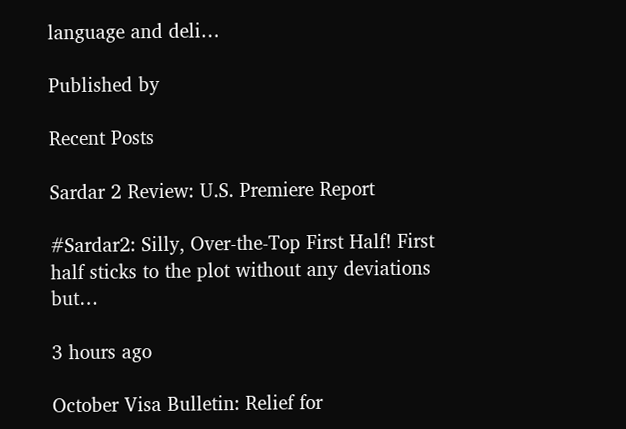language and deli…

Published by

Recent Posts

Sardar 2 Review: U.S. Premiere Report

#Sardar2: Silly, Over-the-Top First Half! First half sticks to the plot without any deviations but…

3 hours ago

October Visa Bulletin: Relief for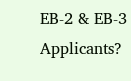EB-2 & EB-3 Applicants?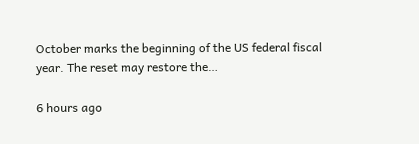October marks the beginning of the US federal fiscal year. The reset may restore the…

6 hours ago